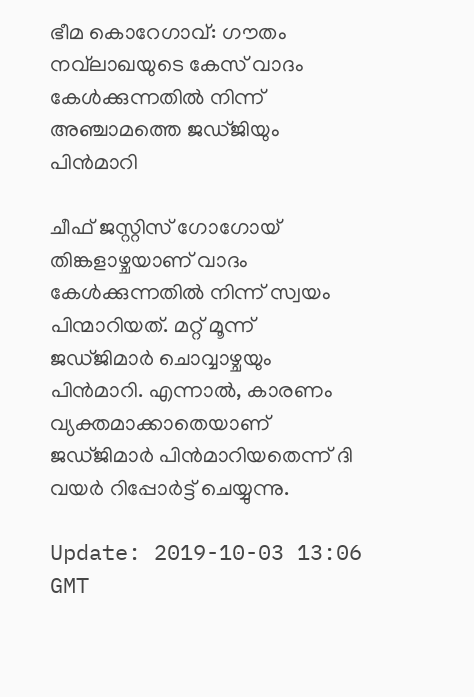ഭീമ കൊറേഗാവ്: ഗൗതം നവ്‌ലാഖയുടെ കേസ് വാദം കേള്‍ക്കുന്നതില്‍ നിന്ന് അഞ്ചാമത്തെ ജഡ്ജിയും പിന്‍മാറി

ചീഫ് ജസ്റ്റിസ് ഗോഗോയ് തിങ്കളാഴ്ചയാണ് വാദം കേള്‍ക്കുന്നതില്‍ നിന്ന് സ്വയം പിന്മാറിയത്. മറ്റ് മൂന്ന് ജഡ്ജിമാര്‍ ചൊവ്വാഴ്ചയും പിന്‍മാറി. എന്നാല്‍, കാരണം വ്യക്തമാക്കാതെയാണ് ജഡ്ജിമാര്‍ പിന്‍മാറിയതെന്ന് ദി വയര്‍ റിപ്പോര്‍ട്ട് ചെയ്യുന്നു.

Update: 2019-10-03 13:06 GMT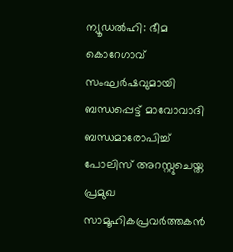ന്യൂഡല്‍ഹി: ഭീമ കൊറേഗാവ് സംഘര്‍ഷവുമായി ബന്ധപ്പെട്ട് മാവോവാദി ബന്ധമാരോപിച്ച് പോലിസ് അറസ്റ്റുചെയ്ത പ്രമുഖ സാമൂഹികപ്രവര്‍ത്തകന്‍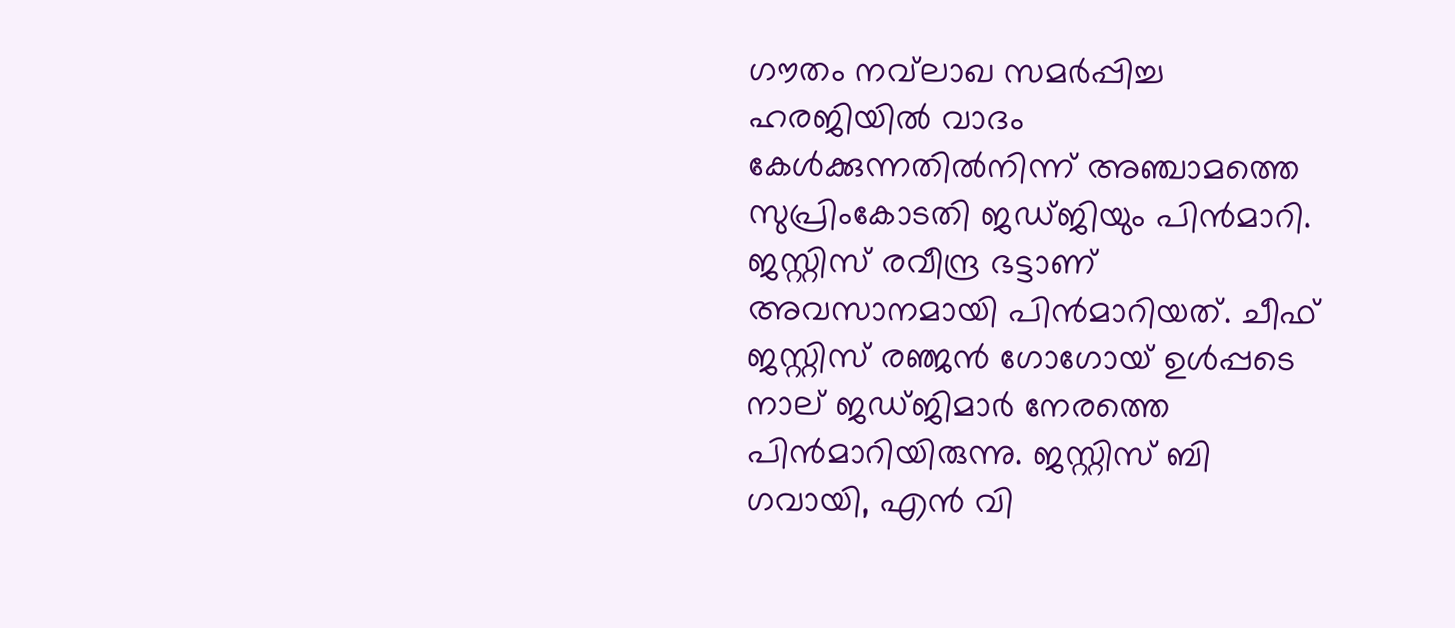ഗൗതം നവ്‌ലാഖ സമര്‍പ്പിച്ച ഹരജിയില്‍ വാദം കേള്‍ക്കുന്നതില്‍നിന്ന് അഞ്ചാമത്തെ സുപ്രിംകോടതി ജഡ്ജിയും പിന്‍മാറി. ജസ്റ്റിസ് രവീന്ദ്ര ഭട്ടാണ് അവസാനമായി പിന്‍മാറിയത്. ചീഫ് ജസ്റ്റിസ് രഞ്ജന്‍ ഗോഗോയ് ഉള്‍പ്പടെ നാല് ജഡ്ജിമാര്‍ നേരത്തെ പിന്‍മാറിയിരുന്നു. ജസ്റ്റിസ് ബി ഗവായി, എന്‍ വി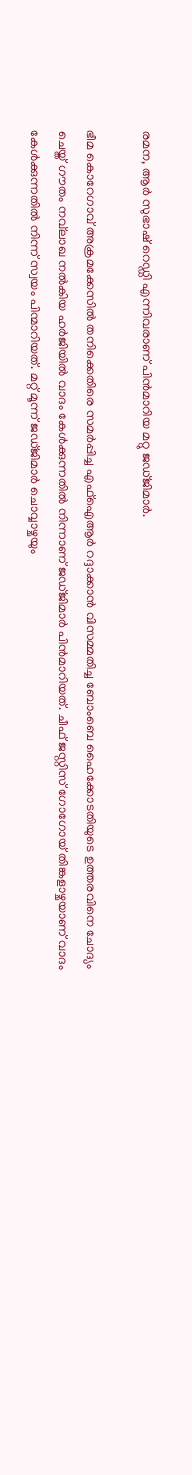രമന, ആര്‍ സുഭാഷ് റെഡ്ഡി എന്നിവരാണ് പിന്‍മാറിയ മറ്റു ജഡ്ജിമാര്‍.

ഭീമ കൊറേഗാവ് അക്രമക്കേസില്‍ തനിക്കെതിരെ സമര്‍പ്പിച്ച എഫ്‌ഐആര്‍ റദ്ദാക്കാന്‍ വിസമ്മതിച്ച ബോംബെ ഹൈക്കോടതിയുടെ ഉത്തരവിനെ ചോദ്യം ചെയ്ത് ഗൗതം നവ്‌ലാഖ നല്‍കിയ ഹര്‍ജിയില്‍ വാദം കേള്‍ക്കുന്നതില്‍ നിന്നാണ് ജഡ്ജിമാര്‍ പിന്‍മാറിയത്. ചീഫ് ജസ്റ്റിസ് ഗോഗോയ് തിങ്കളാഴ്ചയാണ് വാദം കേള്‍ക്കുന്നതില്‍ നിന്ന് സ്വയം പിന്മാറിയത്. മറ്റ് മൂന്ന് ജഡ്ജിമാര്‍ ചൊവ്വാഴ്ചയും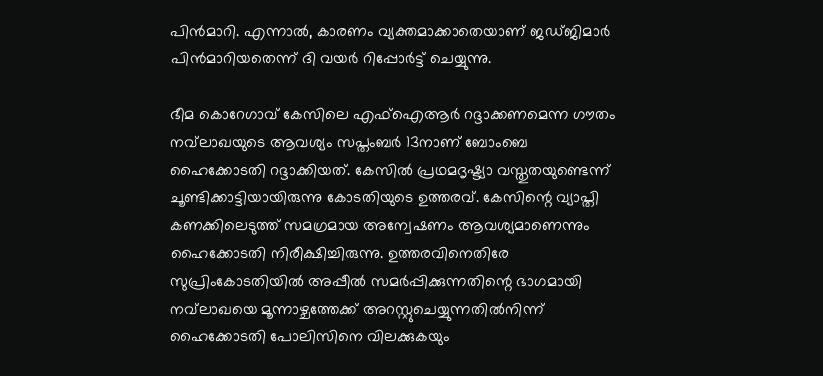പിന്‍മാറി. എന്നാല്‍, കാരണം വ്യക്തമാക്കാതെയാണ് ജഡ്ജിമാര്‍ പിന്‍മാറിയതെന്ന് ദി വയര്‍ റിപ്പോര്‍ട്ട് ചെയ്യുന്നു.

ഭീമ കൊറേഗാവ് കേസിലെ എഫ്‌ഐആര്‍ റദ്ദാക്കണമെന്ന ഗൗതം നവ്‌ലാഖയുടെ ആവശ്യം സപ്തംബര്‍ 13നാണ് ബോംബെ ഹൈക്കോടതി റദ്ദാക്കിയത്. കേസില്‍ പ്രഥമദൃഷ്ട്യാ വസ്തുതയുണ്ടെന്ന് ചൂണ്ടിക്കാട്ടിയായിരുന്നു കോടതിയുടെ ഉത്തരവ്. കേസിന്റെ വ്യാപ്തി കണക്കിലെടുത്ത് സമഗ്രമായ അന്വേഷണം ആവശ്യമാണെന്നും ഹൈക്കോടതി നിരീക്ഷിച്ചിരുന്നു. ഉത്തരവിനെതിരേ സുപ്രിംകോടതിയില്‍ അപ്പീല്‍ സമര്‍പ്പിക്കുന്നതിന്റെ ഭാഗമായി നവ്‌ലാഖയെ മൂന്നാഴ്ചത്തേക്ക് അറസ്റ്റുചെയ്യുന്നതില്‍നിന്ന് ഹൈക്കോടതി പോലിസിനെ വിലക്കുകയും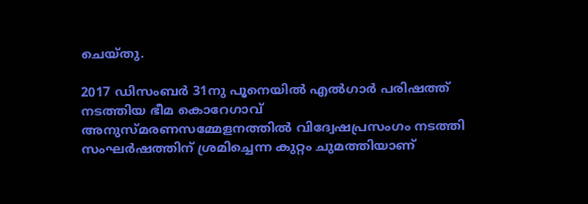ചെയ്തു.

2017 ഡിസംബര്‍ 31നു പൂനെയില്‍ എല്‍ഗാര്‍ പരിഷത്ത് നടത്തിയ ഭീമ കൊറേഗാവ് അനുസ്മരണസമ്മേളനത്തില്‍ വിദ്വേഷപ്രസംഗം നടത്തി സംഘര്‍ഷത്തിന് ശ്രമിച്ചെന്ന കുറ്റം ചുമത്തിയാണ്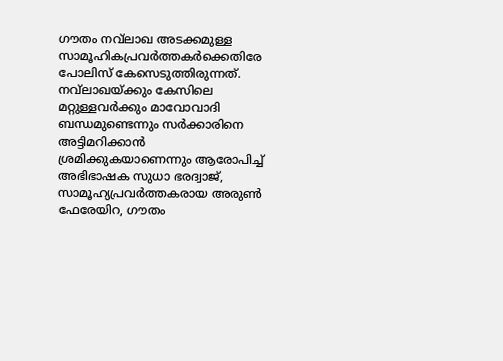ഗൗതം നവ്‌ലാഖ അടക്കമുള്ള സാമൂഹികപ്രവര്‍ത്തകര്‍ക്കെതിരേ പോലിസ് കേസെടുത്തിരുന്നത്. നവ്‌ലാഖയ്ക്കും കേസിലെ മറ്റുള്ളവര്‍ക്കും മാവോവാദി ബന്ധമുണ്ടെന്നും സര്‍ക്കാരിനെ അട്ടിമറിക്കാന്‍ ശ്രമിക്കുകയാണെന്നും ആരോപിച്ച് അഭിഭാഷക സുധാ ഭരദ്വാജ്, സാമൂഹ്യപ്രവര്‍ത്തകരായ അരുണ്‍ ഫേരേയിറ, ഗൗതം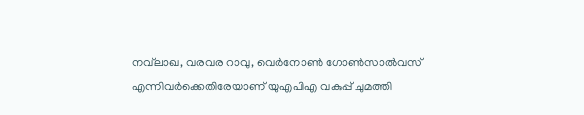നവ്‌ലാഖ, വരവര റാവു, വെര്‍നോണ്‍ ഗോണ്‍സാല്‍വസ് എന്നിവര്‍ക്കെതിരേയാണ് യുഎപിഎ വകുപ്പ് ചുമത്തി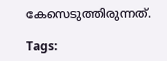കേസെടുത്തിരുന്നത്.

Tags: